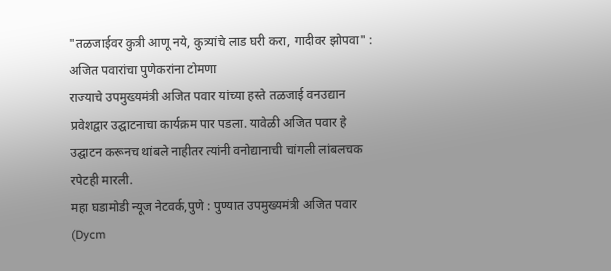"तळजाईवर कुत्री आणू नये, कुत्र्यांचे लाड घरी करा, गादीवर झोपवा" : अजित पवारांचा पुणेकरांना टोमणा
राज्याचे उपमुख्यमंत्री अजित पवार यांच्या हस्ते तळजाई वनउद्यान प्रवेशद्वार उद्घाटनाचा कार्यक्रम पार पडला. यावेळी अजित पवार हे उद्घाटन करूनच थांबले नाहीतर त्यांनी वनोद्यानाची चांगली लांबलचक रपेटही मारली.
महा घडामोडी न्यूज नेटवर्क,पुणे : पुण्यात उपमुख्यमंत्री अजित पवार (Dycm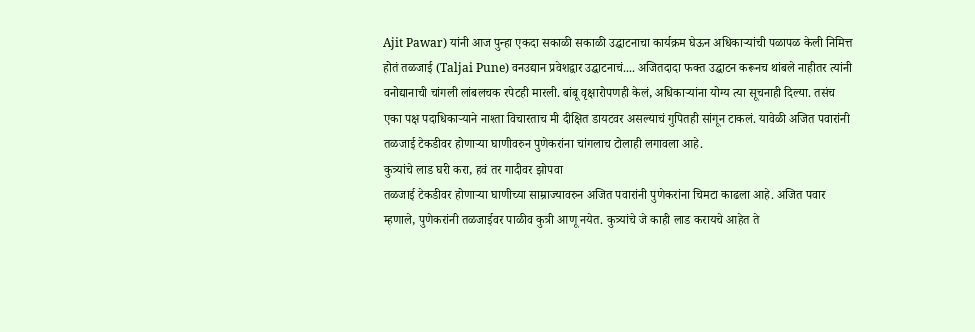Ajit Pawar) यांनी आज पुन्हा एकदा सकाळी सकाळी उद्घाटनाचा कार्यक्रम घेऊन अधिकाऱ्यांची पळापळ केली निमित्त होतं तळजाई (Taljai Pune) वनउद्यान प्रवेशद्वार उद्घाटनाचं.... अजितदादा फक्त उद्घाटन करूनच थांबले नाहीतर त्यांनी वनोद्यानाची चांगली लांबलचक रपेटही मारली. बांबू वृक्षारोपणही केलं, अधिकाऱ्यांना योग्य त्या सूचनाही दिल्या. तसंच एका पक्ष पदाधिकाऱ्याने नाश्ता विचारताच मी दीक्षित डायटवर असल्याचं गुपितही सांगून टाकलं. यावेळी अजित पवारांनी तळजाई टेकडीवर होणाऱ्या घाणीवरुन पुणेकरांना चांगलाच टोलाही लगावला आहे.
कुत्र्यांचे लाड घरी करा, हवं तर गादीवर झोपवा
तळजाई टेकडीवर होणाऱ्या घाणीच्या साम्राज्यावरुन अजित पवारांनी पुणेकरांना चिमटा काढला आहे. अजित पवार म्हणाले, पुणेकरांनी तळजाईवर पाळीव कुत्री आणू नयेत. कुत्र्यांचे जे काही लाड करायचे आहेत ते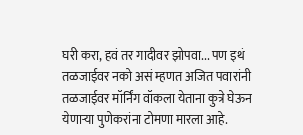घरी करा, हवं तर गादीवर झोपवा... पण इथं तळजाईवर नको असं म्हणत अजित पवारांनी तळजाईवर मॉर्निंग वॉकला येताना कुत्रे घेऊन येणाऱ्या पुणेकरांना टोमणा मारला आहे.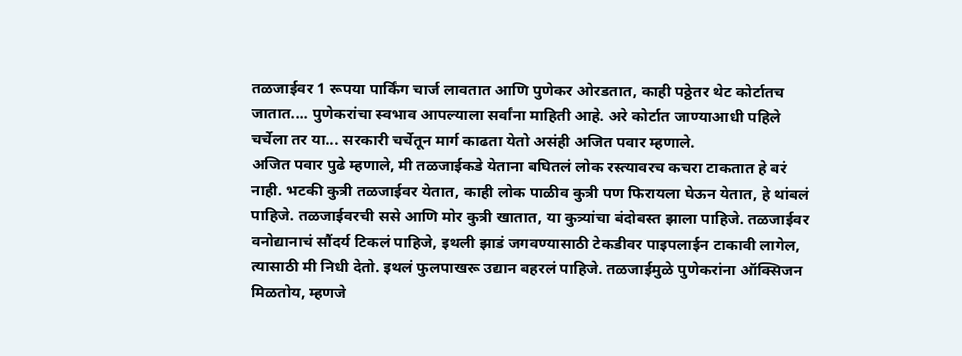तळजाईवर 1 रूपया पार्किंग चार्ज लावतात आणि पुणेकर ओरडतात, काही पठ्ठेतर थेट कोर्टातच जातात.... पुणेकरांचा स्वभाव आपल्याला सर्वांना माहिती आहे. अरे कोर्टात जाण्याआधी पहिले चर्चेला तर या... सरकारी चर्चेतून मार्ग काढता येतो असंही अजित पवार म्हणाले.
अजित पवार पुढे म्हणाले, मी तळजाईकडे येताना बघितलं लोक रस्त्यावरच कचरा टाकतात हे बरं नाही. भटकी कुत्री तळजाईवर येतात, काही लोक पाळीव कुत्री पण फिरायला घेऊन येतात, हे थांबलं पाहिजे. तळजाईवरची ससे आणि मोर कुत्री खातात, या कुत्र्यांचा बंदोबस्त झाला पाहिजे. तळजाईवर वनोद्यानाचं सौंदर्य टिकलं पाहिजे, इथली झाडं जगवण्यासाठी टेकडीवर पाइपलाईन टाकावी लागेल, त्यासाठी मी निधी देतो. इथलं फुलपाखरू उद्यान बहरलं पाहिजे. तळजाईमुळे पुणेकरांना ऑक्सिजन मिळतोय, म्हणजे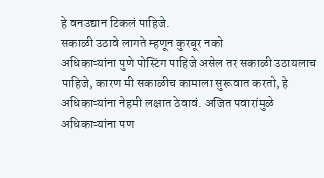हे वनउद्यान टिकलं पाहिजे.
सकाळी उठावे लागते म्हणून कुरबूर नको
अधिकाऱ्यांना पुणे पोस्टिंग पाहिजे असेल तर सकाळी उठायलाच पाहिजे, कारण मी सकाळीच कामाला सुरूवात करतो, हे अधिकाऱ्यांना नेहमी लक्षात ठेवावं. अजित पवारांमुळे अधिकाऱ्यांना पण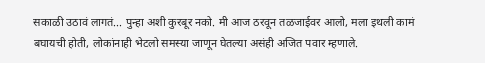सकाळी उठावं लागतं... पुन्हा अशी कुरबूर नको. मी आज ठरवून तळजाईवर आलो, मला इथली कामं बघायची होती, लोकांनाही भेटलो समस्या जाणून घेतल्या असंही अजित पवार म्हणाले.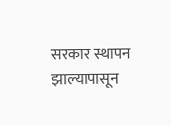सरकार स्थापन झाल्यापासून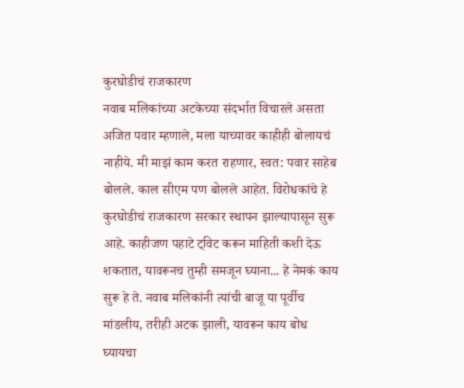कुरघोडीचं राजकारण
नवाब मलिकांच्या अटकेच्या संदर्भात विचारले असता अजित पवार म्हणाले, मला याच्यावर काहीही बोलायचं नाहीये. मी माझं काम करत राहणार, स्वत: पवार साहेब बोलले. काल सीएम पण बोलले आहेत. विरोधकांचे हे कुरघोडीचं राजकारण सरकार स्थापन झाल्यापासून सुरू आहे. काहीजण पहाटे ट्विट करून माहिती कशी देऊ शकतात, यावरूनच तुम्ही समजून घ्याना... हे नेमकं काय सुरू हे ते. नवाब मलिकांनी त्यांची बाजू या पूर्वीच मांडलीय, तरीही अटक झाली, यावरून काय बोध घ्यायचा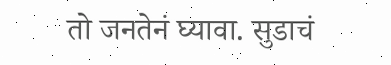तो जनतेनं घ्यावा. सुडाचं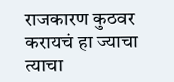राजकारण कुठवर करायचं हा ज्याचा त्याचा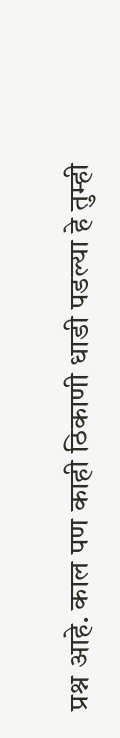प्रश्न आहे. काल पण काही ठिकाणी धाडी पडल्या हे तुम्ही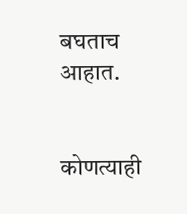बघताच आहात.


कोणत्याही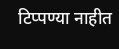टिप्पण्या नाहीत